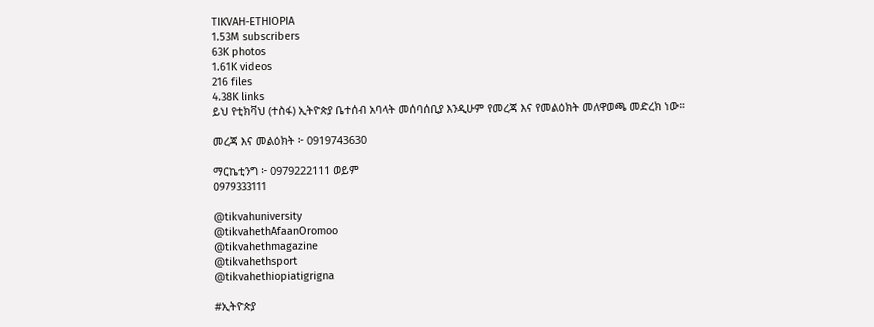TIKVAH-ETHIOPIA
1.53M subscribers
63K photos
1.61K videos
216 files
4.38K links
ይህ የቲክቫህ (ተስፋ) ኢትዮጵያ ቤተሰብ አባላት መሰባሰቢያ እንዲሁም የመረጃ እና የመልዕክት መለዋወጫ መድረክ ነው።

መረጃ እና መልዕክት ፦ 0919743630

ማርኬቲንግ ፦ 0979222111 ወይም
0979333111

@tikvahuniversity
@tikvahethAfaanOromoo
@tikvahethmagazine
@tikvahethsport
@tikvahethiopiatigrigna

#ኢትዮጵያ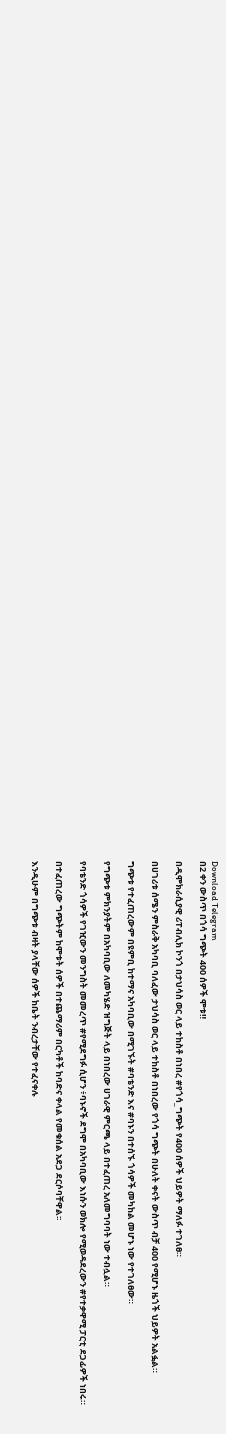Download Telegram
በ2 ቀን ውስጥ በጎሳ ግጭት 400 ሰዎች ሞቱ‼

በዲሞክራሲያዊ ሪፐብሊክ ኮንጎ በታህሳስ ወር ላይ ተከስቶ በነበረ #የጎሳ_ግጭት የ400 ሰዎች ህይዎት ማለፉ ተገለፀ።

በሀገሪቱ ሰሜን ምስራቅ አካባቢ ባለፈው ታህሳስ ወር ላይ ተከስቶ በነበረው የጎሳ ግጭት በሁለት ቀናት ውስጥ ብቻ 400 የሚሆኑ ዜጎች ህይዎት አልፏል።

ግጭቱ የተፈጠረውም በዩምቢ ከተማና አካባቢው በሚገኙት #ባቴንድ እና #ባኑን በተሰኙ ጎሳዎች መካከል መሆኑ ነው የተገለፀው።

የግጭቱ ምክንያትም በአካባቢው ለመካሄድ ዝግጅት ላይ በነበረው ሀገራዊ ምርጫ ላይ በተፈጠረ አለመግባባት ነው ተብሏል።

የባቴንድ ጎሳዎች የገዢውን መንግስት መመረጥ #የሚደግፉ ሲሆን ፥ባኑኖች ደግሞ በአካባቢው እነሱን ወክሎ የሚወዳደረውን #የተቃዋሚ ፓርቲ ደጋፊዎች ነበሩ።

በተፈጠረው ግጭትም ከሞቱት ሰዎች በተጨማሪም በርካቶች ከባድና ቀላል የመቁሰል አደጋ ደርሶባቸዋል፡፡

እንዲሁም በግጭቱ ብዛት ያላቸው ሰዎች ከቤት ንብረታቸው የተፈናቀሉ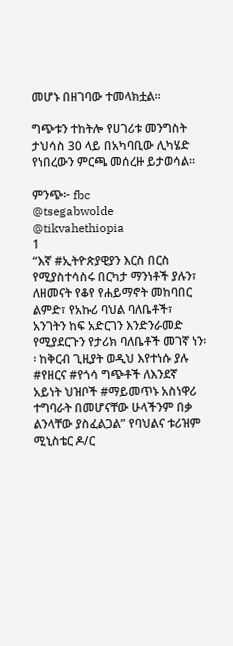መሆኑ በዘገባው ተመላክቷል።

ግጭቱን ተከትሎ የሀገሪቱ መንግስት ታህሳስ 30 ላይ በአካባቢው ሊካሄድ የነበረውን ምርጫ መሰረዙ ይታወሳል።

ምንጭ፦ fbc
@tsegabwolde @tikvahethiopia
1
“እኛ #ኢትዮጵያዊያን እርስ በርስ የሚያስተሳስሩ በርካታ ማንነቶች ያሉን፣ ለዘመናት የቆየ የሐይማኖት መከባበር ልምድ፣ የአኩሪ ባህል ባለቤቶች፣ አንገትን ከፍ አድርገን እንድንራመድ የሚያደርጉን የታሪክ ባለቤቶች መገኛ ነን፡፡ ከቅርብ ጊዚያት ወዲህ እየተነሱ ያሉ #የዘርና #የጎሳ ግጭቶች ለእንደኛ አይነት ህዝቦች #ማይመጥኑ አስነዋሪ ተግባራት በመሆናቸው ሁላችንም በቃ ልንላቸው ያስፈልጋል” የባህልና ቱሪዝም ሚኒስቴር ዶ/ር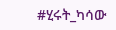#ሂሩት_ካሳው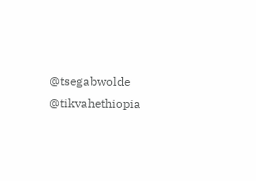@tsegabwolde @tikvahethiopia